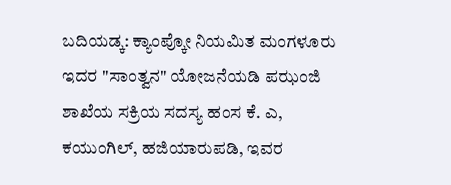ಬದಿಯಡ್ಕ: ಕ್ಯಾಂಪ್ಕೋ ನಿಯಮಿತ ಮಂಗಳೂರು ಇದರ "ಸಾಂತ್ವನ" ಯೋಜನೆಯಡಿ ಪಝಂಜಿ ಶಾಖೆಯ ಸಕ್ರಿಯ ಸದಸ್ಯ ಹಂಸ ಕೆ. ಎ, ಕಯುಂಗಿಲ್, ಹಜಿಯಾರುಪಡಿ, ಇವರ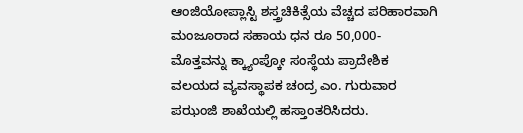ಆಂಜಿಯೋಪ್ಲಾಸ್ಟಿ ಶಸ್ತ್ರಚಿಕಿತ್ಸೆಯ ವೆಚ್ಚದ ಪರಿಹಾರವಾಗಿ ಮಂಜೂರಾದ ಸಹಾಯ ಧನ ರೂ 50,000- ಮೊತ್ತವನ್ನು ಕ್ಕ್ಯಾಂಪ್ಕೋ ಸಂಸ್ಥೆಯ ಪ್ರಾದೇಶಿಕ ವಲಯದ ವ್ಯವಸ್ಥಾಪಕ ಚಂದ್ರ ಎಂ. ಗುರುವಾರ ಪಝಂಜಿ ಶಾಖೆಯಲ್ಲಿ ಹಸ್ತಾಂತರಿಸಿದರು.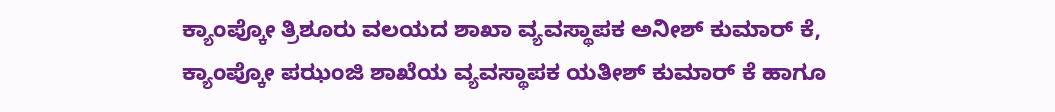ಕ್ಯಾಂಪ್ಕೋ ತ್ರಿಶೂರು ವಲಯದ ಶಾಖಾ ವ್ಯವಸ್ಥಾಪಕ ಅನೀಶ್ ಕುಮಾರ್ ಕೆ, ಕ್ಯಾಂಪ್ಕೋ ಪಝಂಜಿ ಶಾಖೆಯ ವ್ಯವಸ್ಥಾಪಕ ಯತೀಶ್ ಕುಮಾರ್ ಕೆ ಹಾಗೂ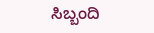ಸಿಬ್ಬಂದಿ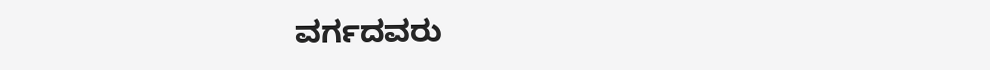ವರ್ಗದವರು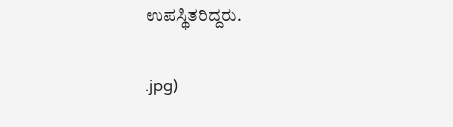ಉಪಸ್ಥಿತರಿದ್ದರು.

.jpg)